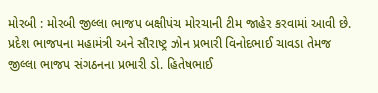મોરબી : મોરબી જીલ્લા ભાજપ બક્ષીપંચ મોરચાની ટીમ જાહેર કરવામાં આવી છે. પ્રદેશ ભાજપના મહામંત્રી અને સૌરાષ્ટ્ર ઝોન પ્રભારી વિનોદભાઈ ચાવડા તેમજ જીલ્લા ભાજપ સંગઠનના પ્રભારી ડો. હિતેષભાઈ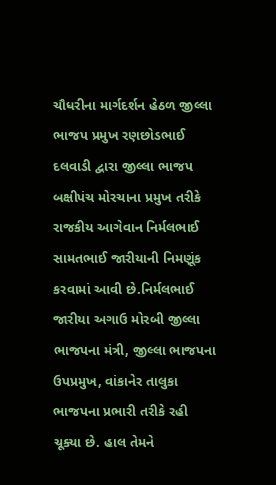ચૌધરીના માર્ગદર્શન હેઠળ જીલ્લા ભાજપ પ્રમુખ રણછોડભાઈ દલવાડી દ્વારા જીલ્લા ભાજપ બક્ષીપંચ મોરચાના પ્રમુખ તરીકે રાજકીય આગેવાન નિર્મલભાઈ સામતભાઈ જારીયાની નિમણૂંક કરવામાં આવી છે.નિર્મલભાઈ જારીયા અગાઉ મોરબી જીલ્લા ભાજપના મંત્રી, જીલ્લા ભાજપના ઉપપ્રમુખ, વાંકાનેર તાલુકા ભાજપના પ્રભારી તરીકે રહી ચૂક્યા છે. હાલ તેમને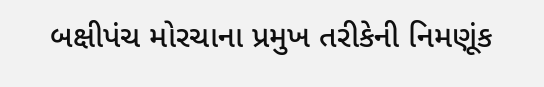બક્ષીપંચ મોરચાના પ્રમુખ તરીકેની નિમણૂંક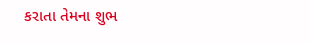કરાતા તેમના શુભ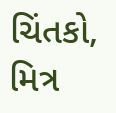ચિંતકો, મિત્ર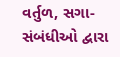વર્તુળ, સગા-સંબંધીઓ દ્વારા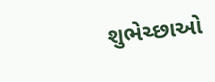શુભેચ્છાઓ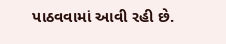પાઠવવામાં આવી રહી છે.